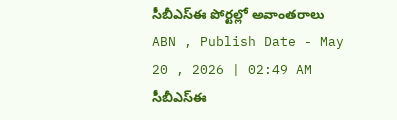సీబీఎస్ఈ పోర్టల్లో అవాంతరాలు
ABN , Publish Date - May 20 , 2026 | 02:49 AM
సీబీఎస్ఈ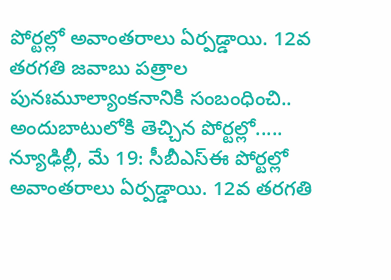పోర్టల్లో అవాంతరాలు ఏర్పడ్డాయి. 12వ తరగతి జవాబు పత్రాల పునఃమూల్యాంకనానికి సంబంధించి.. అందుబాటులోకి తెచ్చిన పోర్టల్లో.....
న్యూఢిల్లీ, మే 19: సీబీఎస్ఈ పోర్టల్లో అవాంతరాలు ఏర్పడ్డాయి. 12వ తరగతి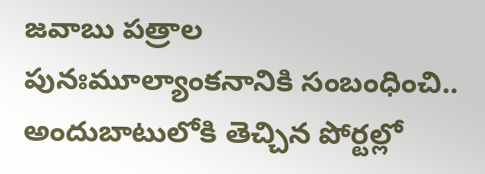జవాబు పత్రాల పునఃమూల్యాంకనానికి సంబంధించి.. అందుబాటులోకి తెచ్చిన పోర్టల్లో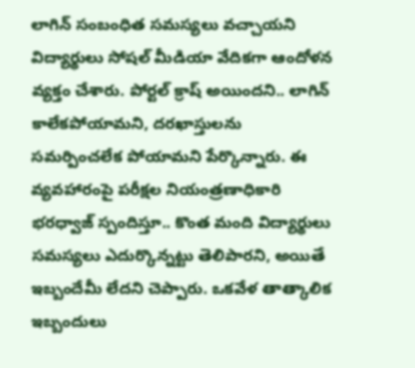లాగిన్ సంబంధిత సమస్యలు వచ్చాయని విద్యార్థులు సోషల్ మీడియా వేదికగా ఆందోళన వ్యక్తం చేశారు. పోర్టల్ క్రాష్ అయిందని.. లాగిన్ కాలేకపోయామని, దరఖాస్తులను సమర్పించలేక పోయామని పేర్కొన్నారు. ఈ వ్యవహారంపై పరీక్షల నియంత్రణాధికారి భరధ్వాజ్ స్పందిస్తూ.. కొంత మంది విద్యార్థులు సమస్యలు ఎదుర్కొన్నట్టు తెలిపారని, అయితే ఇబ్బందేమీ లేదని చెప్పారు. ఒకవేళ తాత్కాలిక ఇబ్బందులు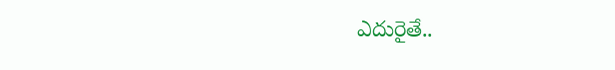ఎదురైతే..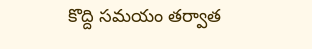కొద్ది సమయం తర్వాత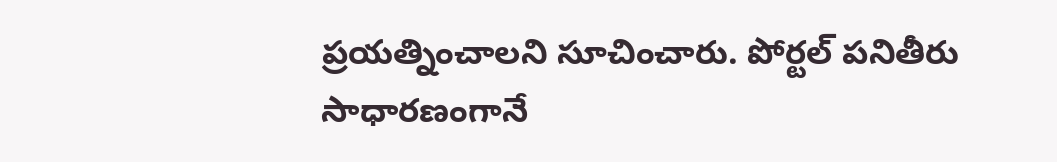ప్రయత్నించాలని సూచించారు. పోర్టల్ పనితీరు సాధారణంగానే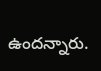ఉందన్నారు.